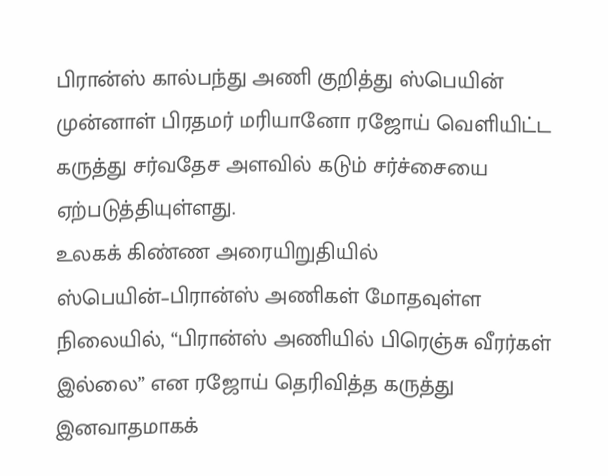பிரான்ஸ் கால்பந்து அணி குறித்து ஸ்பெயின் முன்னாள் பிரதமர் மரியானோ ரஜோய் வெளியிட்ட கருத்து சர்வதேச அளவில் கடும் சர்ச்சையை ஏற்படுத்தியுள்ளது.
உலகக் கிண்ண அரையிறுதியில் ஸ்பெயின்–பிரான்ஸ் அணிகள் மோதவுள்ள நிலையில், “பிரான்ஸ் அணியில் பிரெஞ்சு வீரர்கள் இல்லை” என ரஜோய் தெரிவித்த கருத்து இனவாதமாகக்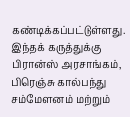கண்டிக்கப்பட்டுள்ளது.
இந்தக் கருத்துக்கு பிரான்ஸ் அரசாங்கம், பிரெஞ்சு கால்பந்து சம்மேளனம் மற்றும்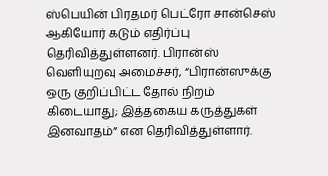ஸ்பெயின் பிரதமர் பெட்ரோ சான்செஸ் ஆகியோர் கடும் எதிர்ப்பு தெரிவித்துள்ளனர். பிரான்ஸ் வெளியுறவு அமைச்சர், “பிரான்ஸுக்கு ஒரு குறிப்பிட்ட தோல் நிறம் கிடையாது; இத்தகைய கருத்துகள் இனவாதம்” என தெரிவித்துள்ளார்.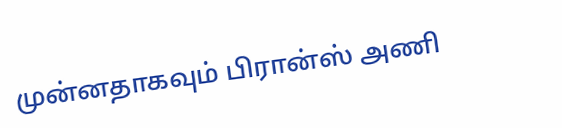முன்னதாகவும் பிரான்ஸ் அணி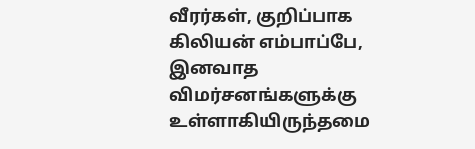வீரர்கள், குறிப்பாக கிலியன் எம்பாப்பே, இனவாத விமர்சனங்களுக்கு உள்ளாகியிருந்தமை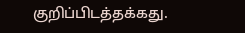குறிப்பிடத்தக்கது.